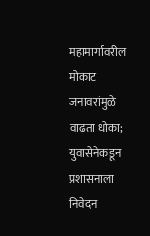महामार्गावरील मोकाट जनावरांमुळे वाढता धोका; युवासेनेकडून प्रशासनाला निवेदन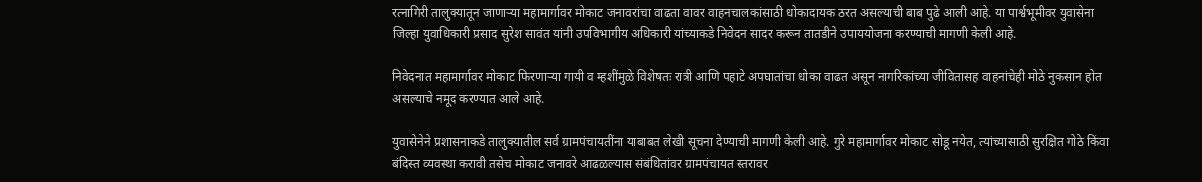रत्नागिरी तालुक्यातून जाणाऱ्या महामार्गावर मोकाट जनावरांचा वाढता वावर वाहनचालकांसाठी धोकादायक ठरत असल्याची बाब पुढे आली आहे. या पार्श्वभूमीवर युवासेना जिल्हा युवाधिकारी प्रसाद सुरेश सावंत यांनी उपविभागीय अधिकारी यांच्याकडे निवेदन सादर करून तातडीने उपाययोजना करण्याची मागणी केली आहे.

निवेदनात महामार्गावर मोकाट फिरणाऱ्या गायी व म्हशींमुळे विशेषतः रात्री आणि पहाटे अपघातांचा धोका वाढत असून नागरिकांच्या जीवितासह वाहनांचेही मोठे नुकसान होत असल्याचे नमूद करण्यात आले आहे.

युवासेनेने प्रशासनाकडे तालुक्यातील सर्व ग्रामपंचायतींना याबाबत लेखी सूचना देण्याची मागणी केली आहे. गुरे महामार्गावर मोकाट सोडू नयेत, त्यांच्यासाठी सुरक्षित गोठे किंवा बंदिस्त व्यवस्था करावी तसेच मोकाट जनावरे आढळल्यास संबंधितांवर ग्रामपंचायत स्तरावर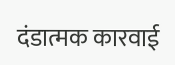दंडात्मक कारवाई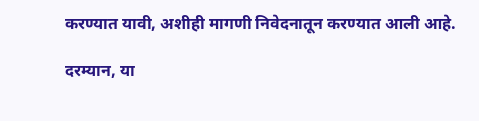करण्यात यावी, अशीही मागणी निवेदनातून करण्यात आली आहे.

दरम्यान, या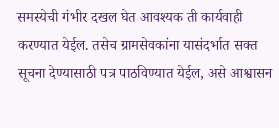समस्येची गंभीर दखल घेत आवश्यक ती कार्यवाही करण्यात येईल. तसेच ग्रामसेवकांना यासंदर्भात सक्त सूचना देण्यासाठी पत्र पाठविण्यात येईल, असे आश्वासन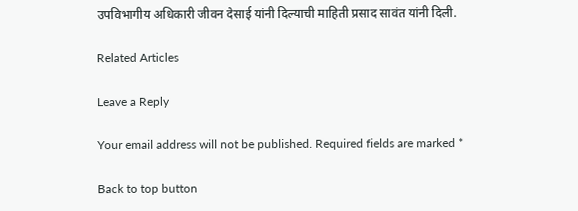उपविभागीय अधिकारी जीवन देसाई यांनी दिल्याची माहिती प्रसाद सावंत यांनी दिली.

Related Articles

Leave a Reply

Your email address will not be published. Required fields are marked *

Back to top button